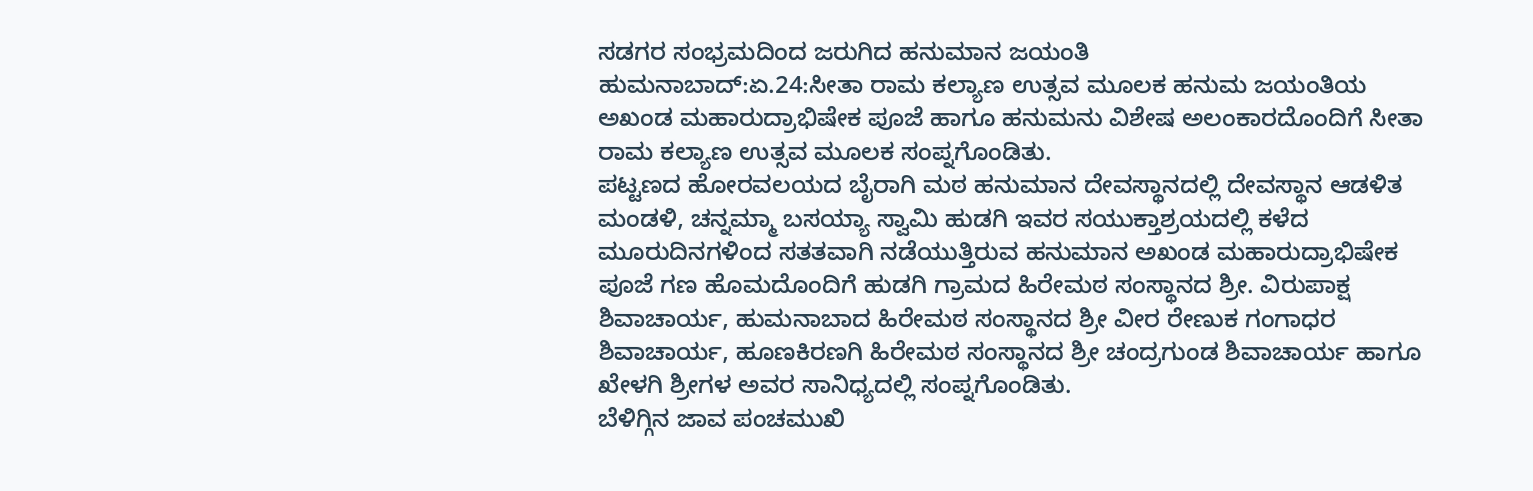ಸಡಗರ ಸಂಭ್ರಮದಿಂದ ಜರುಗಿದ ಹನುಮಾನ ಜಯಂತಿ
ಹುಮನಾಬಾದ್:ಏ.24:ಸೀತಾ ರಾಮ ಕಲ್ಯಾಣ ಉತ್ಸವ ಮೂಲಕ ಹನುಮ ಜಯಂತಿಯ ಅಖಂಡ ಮಹಾರುದ್ರಾಭಿಷೇಕ ಪೂಜೆ ಹಾಗೂ ಹನುಮನು ವಿಶೇಷ ಅಲಂಕಾರದೊಂದಿಗೆ ಸೀತಾ ರಾಮ ಕಲ್ಯಾಣ ಉತ್ಸವ ಮೂಲಕ ಸಂಪ್ನಗೊಂಡಿತು.
ಪಟ್ಟಣದ ಹೋರವಲಯದ ಬೈರಾಗಿ ಮಠ ಹನುಮಾನ ದೇವಸ್ಥಾನದಲ್ಲಿ ದೇವಸ್ಥಾನ ಆಡಳಿತ ಮಂಡಳಿ, ಚನ್ನಮ್ಮಾ ಬಸಯ್ಯಾ ಸ್ವಾಮಿ ಹುಡಗಿ ಇವರ ಸಯುಕ್ತಾಶ್ರಯದಲ್ಲಿ ಕಳೆದ ಮೂರುದಿನಗಳಿಂದ ಸತತವಾಗಿ ನಡೆಯುತ್ತಿರುವ ಹನುಮಾನ ಅಖಂಡ ಮಹಾರುದ್ರಾಭಿಷೇಕ ಪೂಜೆ ಗಣ ಹೊಮದೊಂದಿಗೆ ಹುಡಗಿ ಗ್ರಾಮದ ಹಿರೇಮಠ ಸಂಸ್ಥಾನದ ಶ್ರೀ. ವಿರುಪಾಕ್ಷ ಶಿವಾಚಾರ್ಯ, ಹುಮನಾಬಾದ ಹಿರೇಮಠ ಸಂಸ್ಥಾನದ ಶ್ರೀ ವೀರ ರೇಣುಕ ಗಂಗಾಧರ ಶಿವಾಚಾರ್ಯ, ಹೂಣಕಿರಣಗಿ ಹಿರೇಮಠ ಸಂಸ್ಥಾನದ ಶ್ರೀ ಚಂದ್ರಗುಂಡ ಶಿವಾಚಾರ್ಯ ಹಾಗೂ ಖೇಳಗಿ ಶ್ರೀಗಳ ಅವರ ಸಾನಿಧ್ಯದಲ್ಲಿ ಸಂಪ್ನಗೊಂಡಿತು.
ಬೆಳಿಗ್ಗಿನ ಜಾವ ಪಂಚಮುಖಿ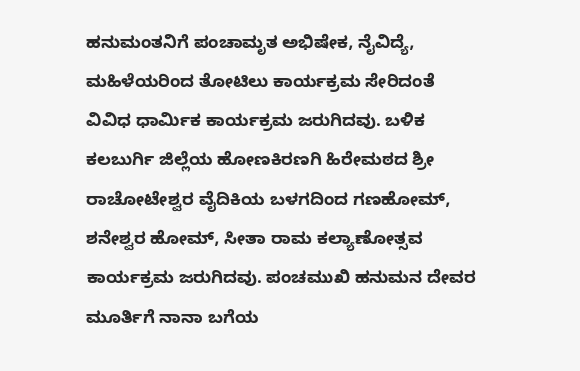ಹನುಮಂತನಿಗೆ ಪಂಚಾಮೃತ ಅಭಿಷೇಕ, ನೈವಿದ್ಯೆ, ಮಹಿಳೆಯರಿಂದ ತೋಟಿಲು ಕಾರ್ಯಕ್ರಮ ಸೇರಿದಂತೆ ವಿವಿಧ ಧಾರ್ಮಿಕ ಕಾರ್ಯಕ್ರಮ ಜರುಗಿದವು. ಬಳಿಕ ಕಲಬುರ್ಗಿ ಜಿಲ್ಲೆಯ ಹೋಣಕಿರಣಗಿ ಹಿರೇಮಠದ ಶ್ರೀ ರಾಚೋಟೇಶ್ವರ ವೈದಿಕಿಯ ಬಳಗದಿಂದ ಗಣಹೋಮ್, ಶನೇಶ್ವರ ಹೋಮ್, ಸೀತಾ ರಾಮ ಕಲ್ಯಾಣೋತ್ಸವ ಕಾರ್ಯಕ್ರಮ ಜರುಗಿದವು. ಪಂಚಮುಖಿ ಹನುಮನ ದೇವರ ಮೂರ್ತಿಗೆ ನಾನಾ ಬಗೆಯ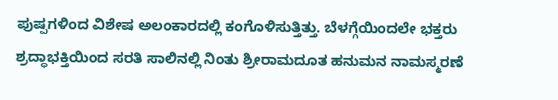ಪುಷ್ಪಗಳಿಂದ ವಿಶೇಷ ಅಲಂಕಾರದಲ್ಲಿ ಕಂಗೊಳಿಸುತ್ತಿತ್ತು. ಬೆಳಗ್ಗೆಯಿಂದಲೇ ಭಕ್ತರು ಶ್ರದ್ಧಾಭಕ್ತಿಯಿಂದ ಸರತಿ ಸಾಲಿನಲ್ಲಿ ನಿಂತು ಶ್ರೀರಾಮದೂತ ಹನುಮನ ನಾಮಸ್ಮರಣೆ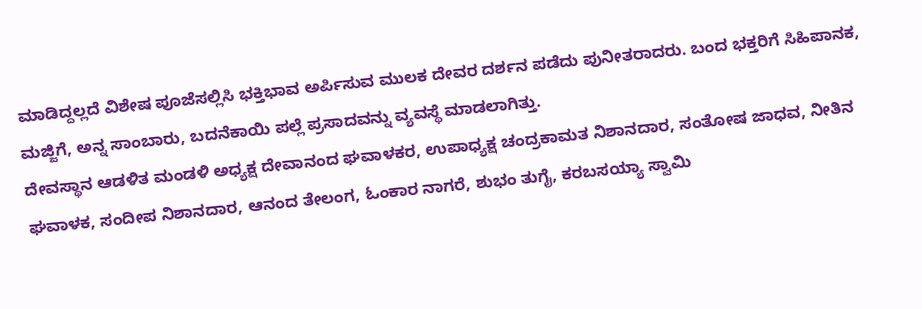ಮಾಡಿದ್ದಲ್ಲದೆ ವಿಶೇಷ ಪೂಜೆಸಲ್ಲಿಸಿ ಭಕ್ತಿಭಾವ ಅರ್ಪಿಸುವ ಮುಲಕ ದೇವರ ದರ್ಶನ ಪಡೆದು ಪುನೀತರಾದರು. ಬಂದ ಭಕ್ತರಿಗೆ ಸಿಹಿಪಾನಕ, ಮಜ್ಜಿಗೆ, ಅನ್ನ ಸಾಂಬಾರು, ಬದನೆಕಾಯಿ ಪಲ್ಲೆ ಪ್ರಸಾದವನ್ನು ವ್ಯವಸ್ಥೆ ಮಾಡಲಾಗಿತ್ತು.
ದೇವಸ್ಥಾನ ಆಡಳಿತ ಮಂಡಳಿ ಅಧ್ಯಕ್ಷ ದೇವಾನಂದ ಘವಾಳಕರ, ಉಪಾಧ್ಯಕ್ಷ ಚಂದ್ರಕಾಮತ ನಿಶಾನದಾರ, ಸಂತೋಷ ಜಾಧವ, ನೀತಿನ ಘವಾಳಕ, ಸಂದೀಪ ನಿಶಾನದಾರ, ಆನಂದ ತೇಲಂಗ, ಓಂಕಾರ ನಾಗರೆ, ಶುಭಂ ತುಗೈ, ಕರಬಸಯ್ಯಾ ಸ್ವಾಮಿ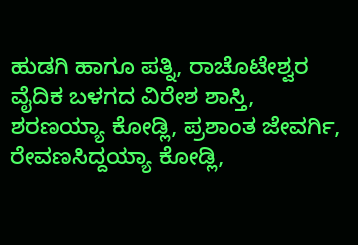ಹುಡಗಿ ಹಾಗೂ ಪತ್ನಿ, ರಾಚೊಟೇಶ್ವರ ವೈದಿಕ ಬಳಗದ ವಿರೇಶ ಶಾಸ್ತಿ, ಶರಣಯ್ಯಾ ಕೋಡ್ಲಿ, ಪ್ರಶಾಂತ ಜೇವರ್ಗಿ, ರೇವಣಸಿದ್ದಯ್ಯಾ ಕೋಡ್ಲಿ,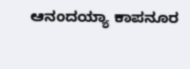ಆನಂದಯ್ಯಾ ಕಾಪನೂರ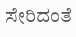ಸೇರಿದಂತೆ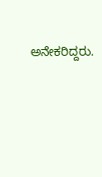ಅನೇಕರಿದ್ದರು.